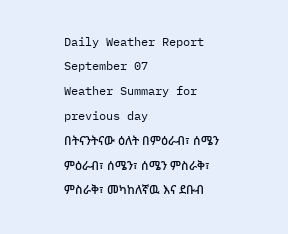Daily Weather Report September 07
Weather Summary for previous day
በትናንትናው ዕለት በምዕራብ፣ ሰሜን ምዕራብ፣ ሰሜን፣ ሰሜን ምስራቅ፣ ምስራቅ፣ መካከለኛዉ እና ደቡብ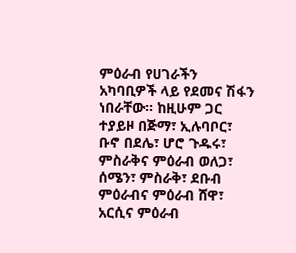ምዕራብ የሀገራችን አካባቢዎች ላይ የደመና ሽፋን ነበራቸው፡፡ ከዚሁም ጋር ተያይዞ በጅማ፣ ኢሉባቦር፣ ቡኖ በደሌ፣ ሆሮ ጉዱሩ፣ ምስራቅና ምዕራብ ወለጋ፣ ሰሜን፣ ምስራቅ፣ ደቡብ ምዕራብና ምዕራብ ሸዋ፣ አርሲና ምዕራብ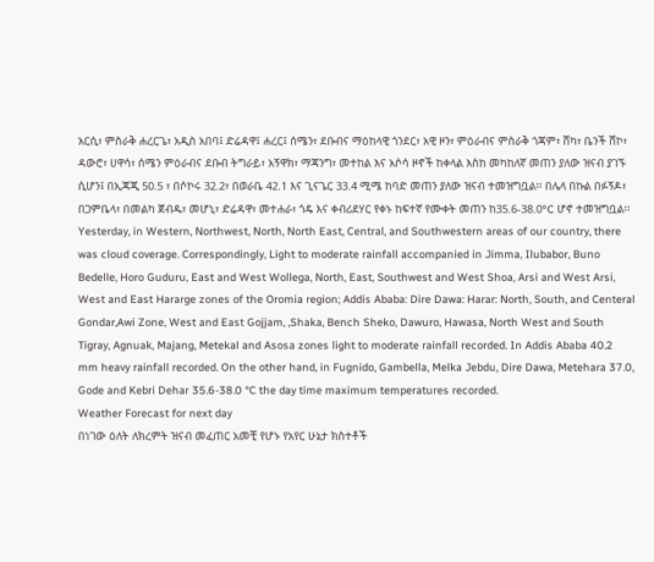አርሲ፣ ምስራቅ ሐረርጌ፣ አዲስ አበባ፤ ድሬዳዋ፤ ሐረር፤ ሰሜን፣ ደቡብና ማዕከላዊ ጎንደር፣ አዊ ዞን፣ ምዕራብና ምስራቅ ጎጃም፣ ሸካ፣ ቤንች ሸኮ፣ ዳውሮ፣ ሀዋሳ፣ ሰሜን ምዕራብና ደቡብ ትግራይ፣ አኝዋክ፣ ማጃንግ፣ መተከል እና አሶሳ ዞኖች ከቀላል እስከ መካከለኛ መጠን ያለው ዝናብ ያገኙ ሲሆን፤ በኢጃጂ 50.5 ፣ በሶኮሩ 32.2፣ በወራቤ 42.1 እና ጊናጌር 33.4 ሚሜ ከባድ መጠን ያለው ዝናብ ተመዝግቧል፡፡ በሌላ በኩል በፉኝዶ፣ በጋምቤላ፣ በመልካ ጀብዱ፣ መሆኒ፣ ድሬዳዋ፣ መተሐራ፣ ጎዴ እና ቀብሪደሃር የቀኑ ከፍተኛ የሙቀት መጠን ከ35.6-38.0°C ሆኖ ተመዝግቧል፡፡
Yesterday, in Western, Northwest, North, North East, Central, and Southwestern areas of our country, there was cloud coverage. Correspondingly, Light to moderate rainfall accompanied in Jimma, Ilubabor, Buno Bedelle, Horo Guduru, East and West Wollega, North, East, Southwest and West Shoa, Arsi and West Arsi, West and East Hararge zones of the Oromia region; Addis Ababa: Dire Dawa: Harar: North, South, and Centeral Gondar,Awi Zone, West and East Gojjam, ,Shaka, Bench Sheko, Dawuro, Hawasa, North West and South Tigray, Agnuak, Majang, Metekal and Asosa zones light to moderate rainfall recorded. In Addis Ababa 40.2 mm heavy rainfall recorded. On the other hand, in Fugnido, Gambella, Melka Jebdu, Dire Dawa, Metehara 37.0, Gode and Kebri Dehar 35.6-38.0 °C the day time maximum temperatures recorded.
Weather Forecast for next day
በነገው ዕለት ለክረምት ዝናብ መፈጠር አመቺ የሆኑ የአየር ሁኔታ ክስተቶች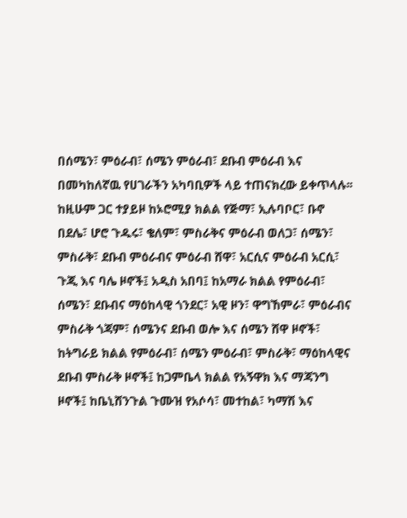በሰሜን፣ ምዕራብ፣ ሰሜን ምዕራብ፣ ደቡብ ምዕራብ እና በመካከለኛዉ የሀገራችን አካባቢዎች ላይ ተጠናክረው ይቀጥላሉ፡፡ ከዚሁም ጋር ተያይዞ ከኦሮሚያ ክልል የጅማ፣ ኢሉባቦር፣ ቡኖ በደሌ፣ ሆሮ ጉዱሩ፣ ቄለም፣ ምስራቅና ምዕራብ ወለጋ፣ ሰሜን፣ ምስራቅ፣ ደቡብ ምዕራብና ምዕራብ ሸዋ፣ አርሲና ምዕራብ አርሲ፣ ጉጂ እና ባሌ ዞኖች፤ አዲስ አበባ፤ ከአማራ ክልል የምዕራብ፣ ሰሜን፣ ደቡብና ማዕከላዊ ጎንደር፣ አዊ ዞን፣ ዋግኸምራ፣ ምዕራብና ምስራቅ ጎጃም፣ ሰሜንና ደቡብ ወሎ እና ሰሜን ሸዋ ዞኖች፣ ከትግራይ ክልል የምዕራብ፣ ሰሜን ምዕራብ፣ ምስራቅ፣ ማዕከላዊና ደቡብ ምስራቅ ዞኖች፤ ከጋምቤላ ክልል የአኝዋክ እና ማጃንግ ዞኖች፤ ከቤኒሸንጉል ጉሙዝ የአሶሳ፣ መተከል፣ ካማሽ እና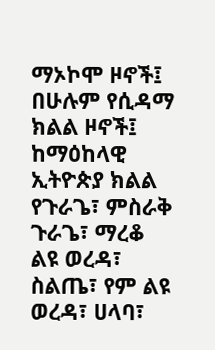ማኦኮሞ ዞኖች፤ በሁሉም የሲዳማ ክልል ዞኖች፤ ከማዕከላዊ ኢትዮጵያ ክልል የጉራጌ፣ ምስራቅ ጉራጌ፣ ማረቆ ልዩ ወረዳ፣ ስልጤ፣ የም ልዩ ወረዳ፣ ሀላባ፣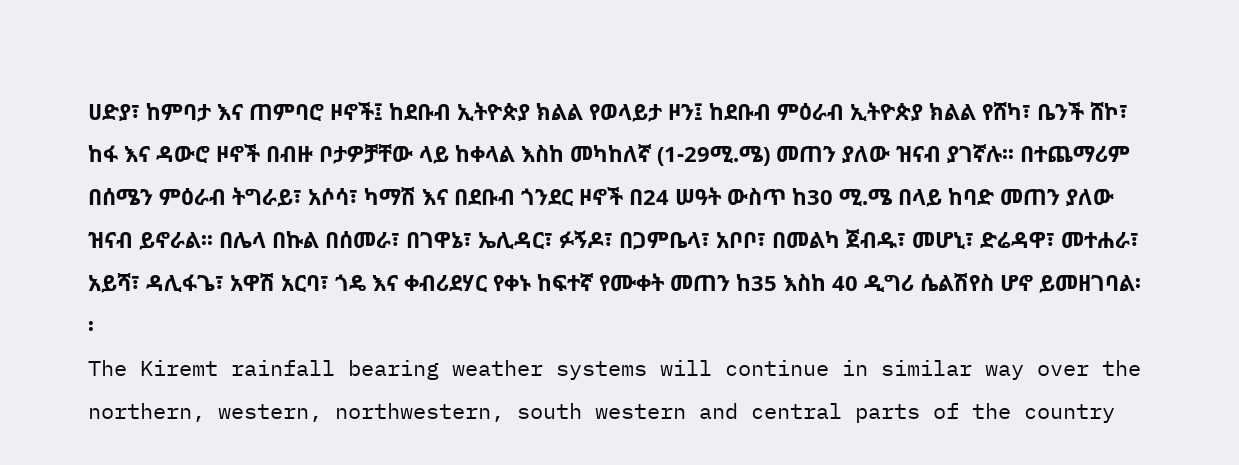ሀድያ፣ ከምባታ እና ጠምባሮ ዞኖች፤ ከደቡብ ኢትዮጵያ ክልል የወላይታ ዞን፤ ከደቡብ ምዕራብ ኢትዮጵያ ክልል የሸካ፣ ቤንች ሸኮ፣ ከፋ እና ዳውሮ ዞኖች በብዙ ቦታዎቻቸው ላይ ከቀላል እስከ መካከለኛ (1-29ሚ.ሜ) መጠን ያለው ዝናብ ያገኛሉ፡፡ በተጨማሪም በሰሜን ምዕራብ ትግራይ፣ አሶሳ፣ ካማሽ እና በደቡብ ጎንደር ዞኖች በ24 ሠዓት ውስጥ ከ30 ሚ.ሜ በላይ ከባድ መጠን ያለው ዝናብ ይኖራል፡፡ በሌላ በኩል በሰመራ፣ በገዋኔ፣ ኤሊዳር፣ ፉኝዶ፣ በጋምቤላ፣ አቦቦ፣ በመልካ ጀብዱ፣ መሆኒ፣ ድሬዳዋ፣ መተሐራ፣ አይሻ፣ ዳሊፋጌ፣ አዋሽ አርባ፣ ጎዴ እና ቀብሪደሃር የቀኑ ከፍተኛ የሙቀት መጠን ከ35 እስከ 40 ዲግሪ ሴልሽየስ ሆኖ ይመዘገባል፡፡
The Kiremt rainfall bearing weather systems will continue in similar way over the northern, western, northwestern, south western and central parts of the country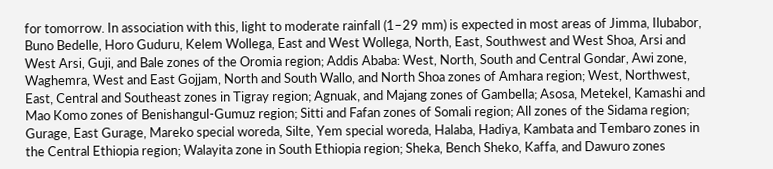for tomorrow. In association with this, light to moderate rainfall (1–29 mm) is expected in most areas of Jimma, Ilubabor, Buno Bedelle, Horo Guduru, Kelem Wollega, East and West Wollega, North, East, Southwest and West Shoa, Arsi and West Arsi, Guji, and Bale zones of the Oromia region; Addis Ababa: West, North, South and Central Gondar, Awi zone, Waghemra, West and East Gojjam, North and South Wallo, and North Shoa zones of Amhara region; West, Northwest, East, Central and Southeast zones in Tigray region; Agnuak, and Majang zones of Gambella; Asosa, Metekel, Kamashi and Mao Komo zones of Benishangul-Gumuz region; Sitti and Fafan zones of Somali region; All zones of the Sidama region; Gurage, East Gurage, Mareko special woreda, Silte, Yem special woreda, Halaba, Hadiya, Kambata and Tembaro zones in the Central Ethiopia region; Walayita zone in South Ethiopia region; Sheka, Bench Sheko, Kaffa, and Dawuro zones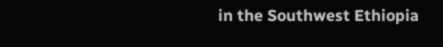in the Southwest Ethiopia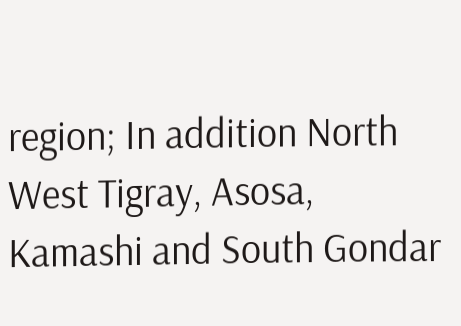region; In addition North West Tigray, Asosa, Kamashi and South Gondar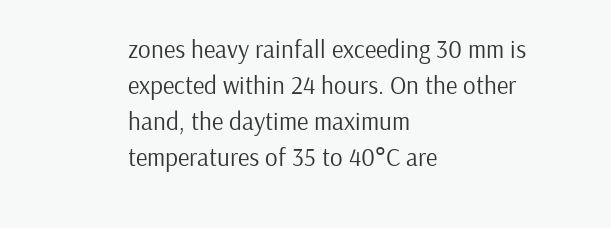zones heavy rainfall exceeding 30 mm is expected within 24 hours. On the other hand, the daytime maximum temperatures of 35 to 40°C are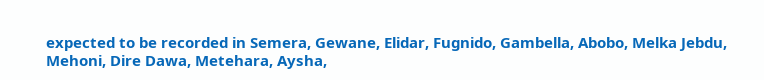expected to be recorded in Semera, Gewane, Elidar, Fugnido, Gambella, Abobo, Melka Jebdu, Mehoni, Dire Dawa, Metehara, Aysha,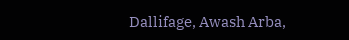Dallifage, Awash Arba,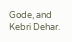Gode, and Kebri Dehar.